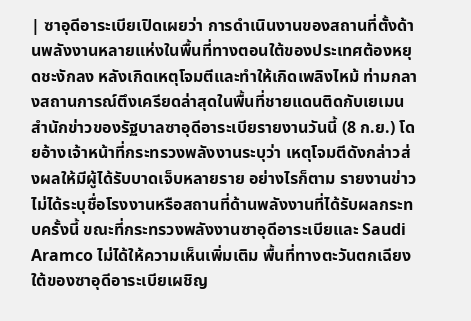| ซาอุดีอาระเบียเปิดเผยว่า การดำเนินงานของสถานที่ตั้งด้านพลังงานหลายแห่งในพื้นที่ทางตอนใต้ของประเทศต้องหยุดชะงักลง หลังเกิดเหตุโจมตีและทำให้เกิดเพลิงไหม้ ท่ามกลางสถานการณ์ตึงเครียดล่าสุดในพื้นที่ชายแดนติดกับเยเมน สำนักข่าวของรัฐบาลซาอุดีอาระเบียรายงานวันนี้ (8 ก.ย.) โดยอ้างเจ้าหน้าที่กระทรวงพลังงานระบุว่า เหตุโจมตีดังกล่าวส่งผลให้มีผู้ได้รับบาดเจ็บหลายราย อย่างไรก็ตาม รายงานข่าวไม่ได้ระบุชื่อโรงงานหรือสถานที่ด้านพลังงานที่ได้รับผลกระทบครั้งนี้ ขณะที่กระทรวงพลังงานซาอุดีอาระเบียและ Saudi Aramco ไม่ได้ให้ความเห็นเพิ่มเติม พื้นที่ทางตะวันตกเฉียงใต้ของซาอุดีอาระเบียเผชิญ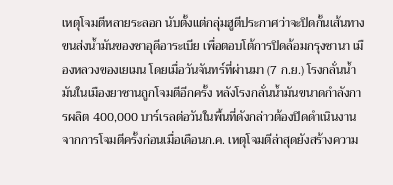เหตุโจมตีหลายระลอก นับตั้งแต่กลุ่มฮูตีประกาศว่าจะปิดกั้นเส้นทางขนส่งน้ำมันของซาอุดีอาระเบีย เพื่อตอบโต้การปิดล้อมกรุงซานา เมืองหลวงของเยเมน โดยเมื่อวันจันทร์ที่ผ่านมา (7 ก.ย.) โรงกลั่นน้ำมันในเมืองยาซานถูกโจมตีอีกครั้ง หลังโรงกลั่นน้ำมันขนาดกำลังการผลิต 400,000 บาร์เรลต่อวันในพื้นที่ดังกล่าวต้องปิดดำเนินงานจากการโจมตีครั้งก่อนเมื่อเดือนก.ค. เหตุโจมตีล่าสุดยังสร้างความ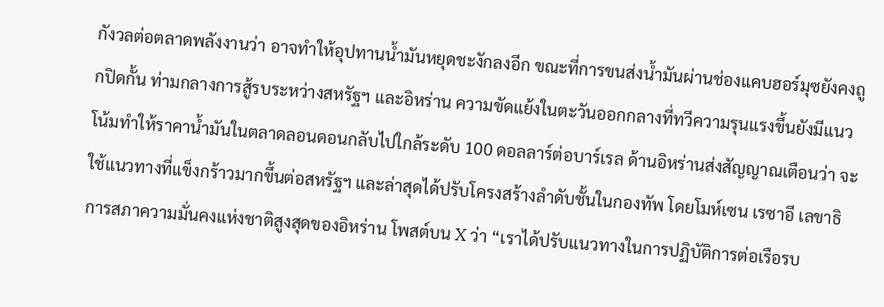กังวลต่อตลาดพลังงานว่า อาจทำให้อุปทานน้ำมันหยุดชะงักลงอีก ขณะที่การขนส่งน้ำมันผ่านช่องแคบฮอร์มุซยังคงถูกปิดกั้น ท่ามกลางการสู้รบระหว่างสหรัฐฯ และอิหร่าน ความขัดแย้งในตะวันออกกลางที่ทวีความรุนแรงขึ้นยังมีแนวโน้มทำให้ราคาน้ำมันในตลาดลอนดอนกลับไปใกล้ระดับ 100 ดอลลาร์ต่อบาร์เรล ด้านอิหร่านส่งสัญญาณเตือนว่า จะใช้แนวทางที่แข็งกร้าวมากขึ้นต่อสหรัฐฯ และล่าสุดได้ปรับโครงสร้างลำดับชั้นในกองทัพ โดยโมห์เซน เรซาอี เลขาธิการสภาความมั่นคงแห่งชาติสูงสุดของอิหร่าน โพสต์บน X ว่า “เราได้ปรับแนวทางในการปฏิบัติการต่อเรือรบ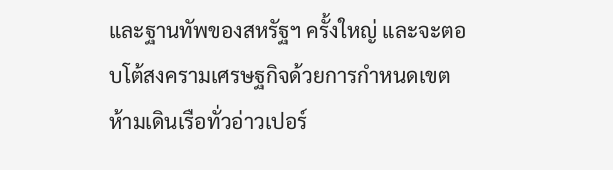และฐานทัพของสหรัฐฯ ครั้งใหญ่ และจะตอบโต้สงครามเศรษฐกิจด้วยการกำหนดเขตห้ามเดินเรือทั่วอ่าวเปอร์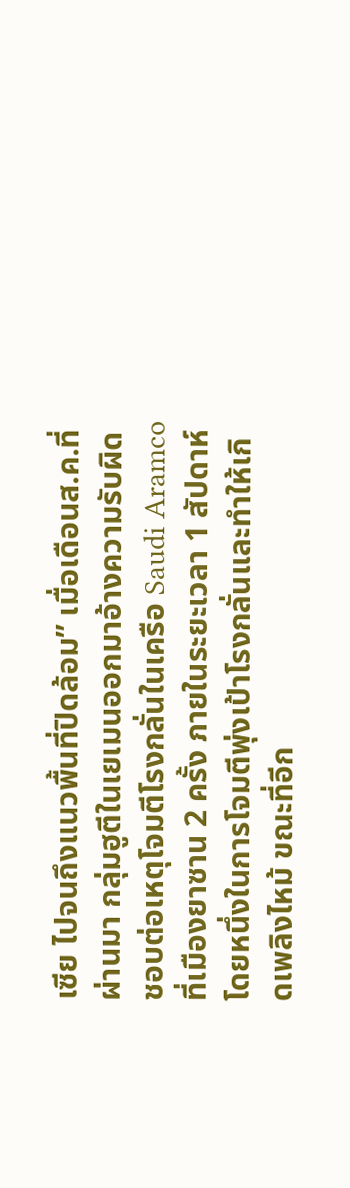เซีย ไปจนถึงแนวพื้นที่ปิดล้อม” เมื่อเดือนส.ค.ที่ผ่านมา กลุ่มฮูตีในเยเมนออกมาอ้างความรับผิดชอบต่อเหตุโจมตีโรงกลั่นในเครือ Saudi Aramco ที่เมืองยาซาน 2 ครั้ง ภายในระยะเวลา 1 สัปดาห์ โดยหนึ่งในการโจมตีพุ่งเป้าโรงกลั่นและทำให้เกิดเพลิงไหม้ ขณะที่อีก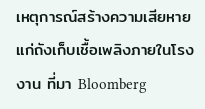เหตุการณ์สร้างความเสียหายแก่ถังเก็บเชื้อเพลิงภายในโรงงาน ที่มา Bloomberg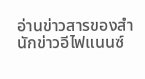อ่านข่าวสารของสำนักข่าวอีไฟแนนซ์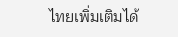ไทยเพิ่มเติมได้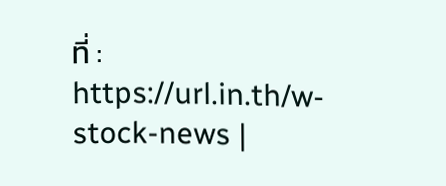ที่ : https://url.in.th/w-stock-news |